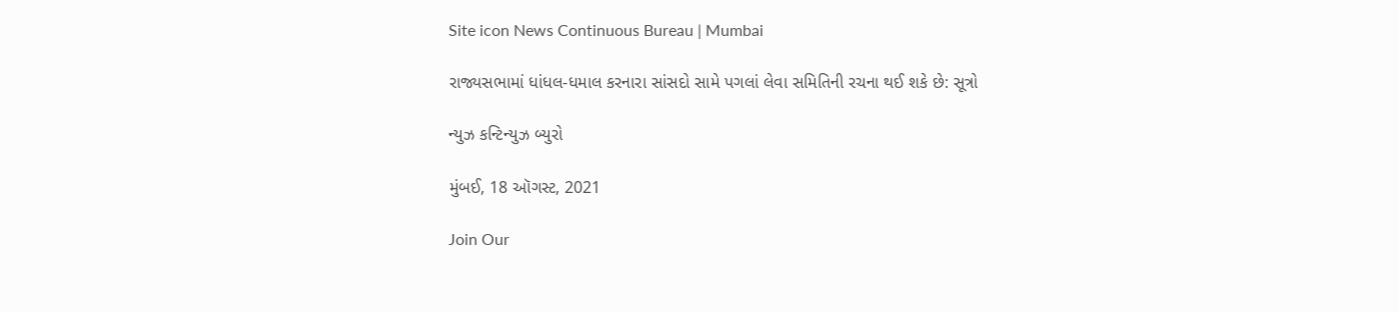Site icon News Continuous Bureau | Mumbai

રાજ્યસભામાં ધાંધલ-ધમાલ કરનારા સાંસદો સામે પગલાં લેવા સમિતિની રચના થઈ શકે છે: સૂત્રો

ન્યુઝ કન્ટિન્યુઝ બ્યુરો

મુંબઈ, 18 ઑગસ્ટ, 2021

Join Our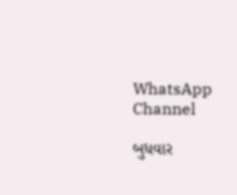WhatsApp Channel

બુધવાર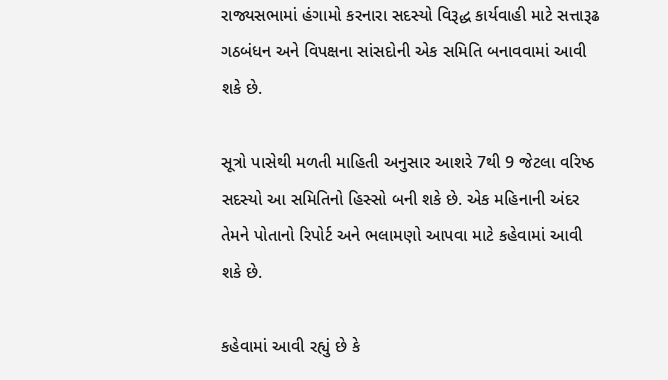રાજ્યસભામાં હંગામો કરનારા સદસ્યો વિરૂદ્ધ કાર્યવાહી માટે સત્તારૂઢ ગઠબંધન અને વિપક્ષના સાંસદોની એક સમિતિ બનાવવામાં આવી શકે છે.

સૂત્રો પાસેથી મળતી માહિતી અનુસાર આશરે 7થી 9 જેટલા વરિષ્ઠ સદસ્યો આ સમિતિનો હિસ્સો બની શકે છે. એક મહિનાની અંદર તેમને પોતાનો રિપોર્ટ અને ભલામણો આપવા માટે કહેવામાં આવી શકે છે.

કહેવામાં આવી રહ્યું છે કે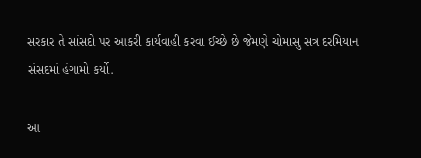સરકાર તે સાંસદો પર આકરી કાર્યવાહી કરવા ઈચ્છે છે જેમણે ચોમાસુ સત્ર દરમિયાન સંસદમાં હંગામો કર્યો.

આ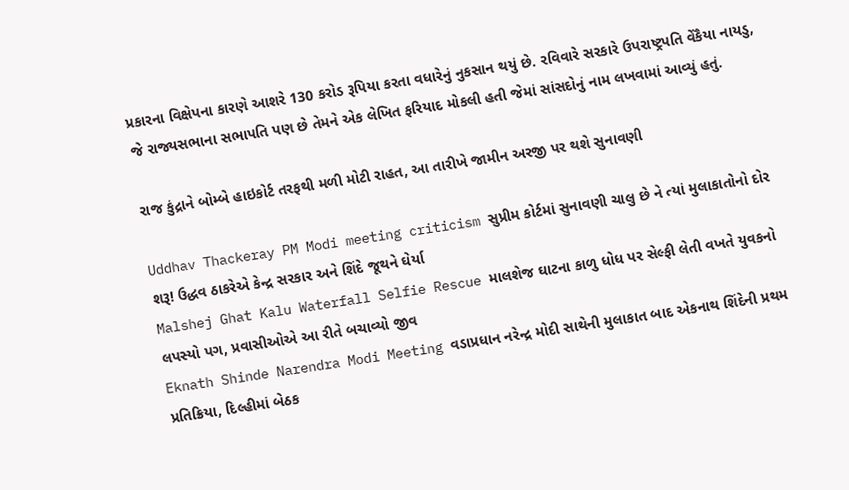પ્રકારના વિક્ષેપના કારણે આશરે 130 કરોડ રૂપિયા કરતા વધારેનું નુકસાન થયું છે. રવિવારે સરકારે ઉપરાષ્ટ્રપતિ વેંકૈયા નાયડુ, જે રાજ્યસભાના સભાપતિ પણ છે તેમને એક લેખિત ફરિયાદ મોકલી હતી જેમાં સાંસદોનું નામ લખવામાં આવ્યું હતું.

રાજ કુંદ્રાને બોમ્બે હાઇકોર્ટ તરફથી મળી મોટી રાહત, આ તારીખે જામીન અરજી પર થશે સુનાવણી

Uddhav Thackeray PM Modi meeting criticism સુપ્રીમ કોર્ટમાં સુનાવણી ચાલુ છે ને ત્યાં મુલાકાતોનો દોર શરૂ! ઉદ્ધવ ઠાકરેએ કેન્દ્ર સરકાર અને શિંદે જૂથને ઘેર્યા
Malshej Ghat Kalu Waterfall Selfie Rescue માલશેજ ઘાટના કાળુ ધોધ પર સેલ્ફી લેતી વખતે યુવકનો લપસ્યો પગ, પ્રવાસીઓએ આ રીતે બચાવ્યો જીવ
Eknath Shinde Narendra Modi Meeting વડાપ્રધાન નરેન્દ્ર મોદી સાથેની મુલાકાત બાદ એકનાથ શિંદેની પ્રથમ પ્રતિક્રિયા, દિલ્હીમાં બેઠક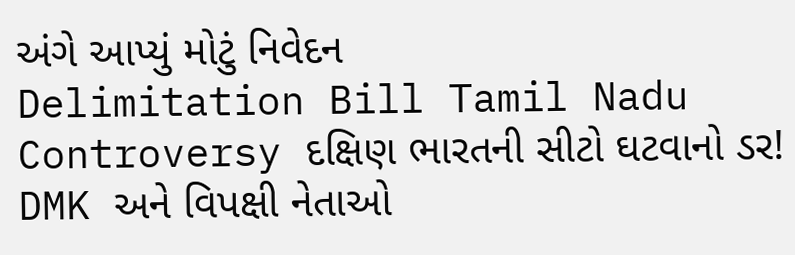અંગે આપ્યું મોટું નિવેદન
Delimitation Bill Tamil Nadu Controversy દક્ષિણ ભારતની સીટો ઘટવાનો ડર! DMK અને વિપક્ષી નેતાઓ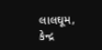લાલઘૂમ, કેન્દ્ર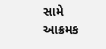સામે આક્રમક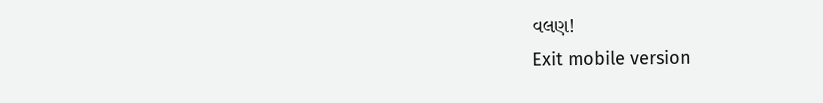વલણ!
Exit mobile version